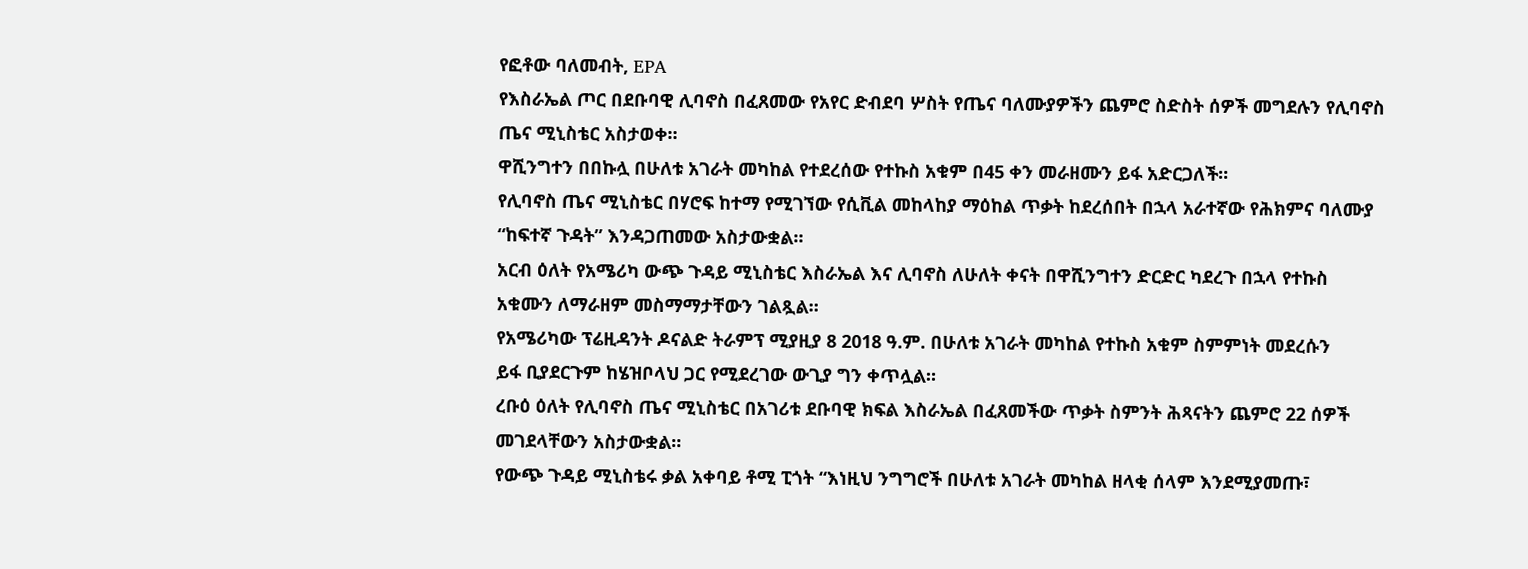የፎቶው ባለመብት, EPA
የእስራኤል ጦር በደቡባዊ ሊባኖስ በፈጸመው የአየር ድብደባ ሦስት የጤና ባለሙያዎችን ጨምሮ ስድስት ሰዎች መግደሉን የሊባኖስ
ጤና ሚኒስቴር አስታወቀ።
ዋሺንግተን በበኩሏ በሁለቱ አገራት መካከል የተደረሰው የተኩስ አቁም በ45 ቀን መራዘሙን ይፋ አድርጋለች።
የሊባኖስ ጤና ሚኒስቴር በሃሮፍ ከተማ የሚገኘው የሲቪል መከላከያ ማዕከል ጥቃት ከደረሰበት በኋላ አራተኛው የሕክምና ባለሙያ
“ከፍተኛ ጉዳት” እንዳጋጠመው አስታውቋል።
አርብ ዕለት የአሜሪካ ውጭ ጉዳይ ሚኒስቴር እስራኤል እና ሊባኖስ ለሁለት ቀናት በዋሺንግተን ድርድር ካደረጉ በኋላ የተኩስ
አቁሙን ለማራዘም መስማማታቸውን ገልጿል።
የአሜሪካው ፕሬዚዳንት ዶናልድ ትራምፕ ሚያዚያ 8 2018 ዓ.ም. በሁለቱ አገራት መካከል የተኩስ አቁም ስምምነት መደረሱን
ይፋ ቢያደርጉም ከሄዝቦላህ ጋር የሚደረገው ውጊያ ግን ቀጥሏል።
ረቡዕ ዕለት የሊባኖስ ጤና ሚኒስቴር በአገሪቱ ደቡባዊ ክፍል እስራኤል በፈጸመችው ጥቃት ስምንት ሕጻናትን ጨምሮ 22 ሰዎች
መገደላቸውን አስታውቋል።
የውጭ ጉዳይ ሚኒስቴሩ ቃል አቀባይ ቶሚ ፒጎት “እነዚህ ንግግሮች በሁለቱ አገራት መካከል ዘላቂ ሰላም እንደሚያመጡ፣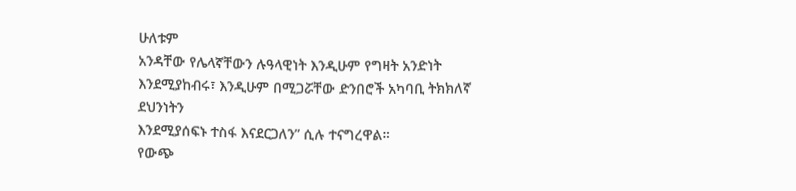ሁለቱም
አንዳቸው የሌላኛቸውን ሉዓላዊነት እንዲሁም የግዛት አንድነት እንደሚያከብሩ፣ እንዲሁም በሚጋሯቸው ድንበሮች አካባቢ ትክክለኛ ደህንነትን
እንደሚያሰፍኑ ተስፋ እናደርጋለን” ሲሉ ተናግረዋል።
የውጭ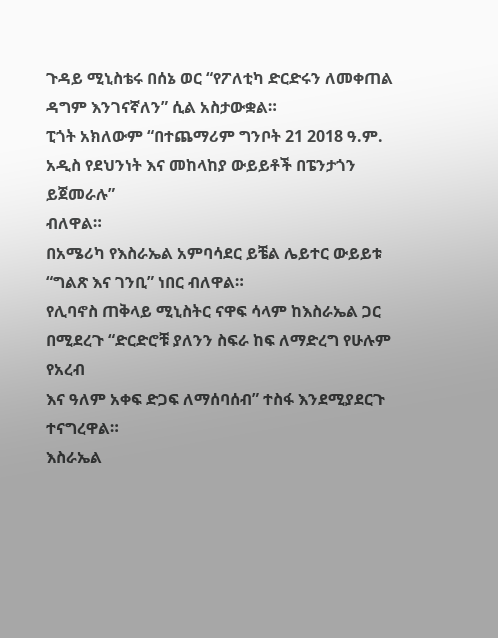ጉዳይ ሚኒስቴሩ በሰኔ ወር “የፖለቲካ ድርድሩን ለመቀጠል ዳግም እንገናኛለን” ሲል አስታውቋል።
ፒጎት አክለውም “በተጨማሪም ግንቦት 21 2018 ዓ.ም. አዲስ የደህንነት እና መከላከያ ውይይቶች በፔንታጎን ይጀመራሉ”
ብለዋል።
በአሜሪካ የእስራኤል አምባሳደር ይቼል ሌይተር ውይይቱ “ግልጽ እና ገንቢ” ነበር ብለዋል።
የሊባኖስ ጠቅላይ ሚኒስትር ናዋፍ ሳላም ከእስራኤል ጋር በሚደረጉ “ድርድሮቹ ያለንን ስፍራ ከፍ ለማድረግ የሁሉም የአረብ
እና ዓለም አቀፍ ድጋፍ ለማሰባሰብ” ተስፋ እንደሚያደርጉ ተናግረዋል።
እስራኤል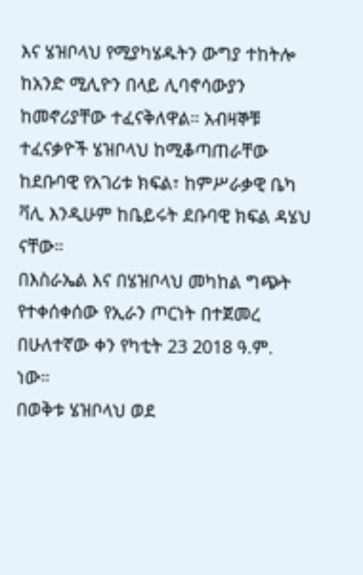እና ሄዝቦላህ የሚያካሄዱትን ውግያ ተከትሎ ከአንድ ሚሊዮን በላይ ሊባኖሳውያን ከመኖሪያቸው ተፈናቅለዋል። አብዛኞቹ
ተፈናቃዮች ሄዝቦላህ ከሚቆጣጠራቸው ከደቡባዊ የአገሪቱ ክፍል፣ ከምሥራቃዊ ቤካ ቫሊ እንዲሁም ከቤይሩት ደቡባዊ ክፍል ዳሄህ ናቸው።
በእስራኤል እና በሄዝቦላህ መካከል ግጭት የተቀሰቀሰው የኢራን ጦርነት በተጀመረ በሁለተኛው ቀን የካቲት 23 2018 ዓ.ም.
ነው።
በወቅቱ ሄዝቦላህ ወደ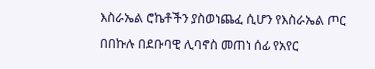እስራኤል ሮኬቶችን ያስወነጨፈ ሲሆን የእስራኤል ጦር በበኩሉ በደቡባዊ ሊባኖስ መጠነ ሰፊ የአየር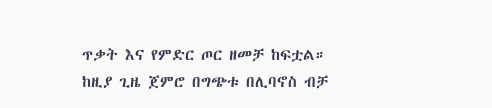ጥቃት እና የምድር ጦር ዘመቻ ከፍቷል።
ከዚያ ጊዜ ጀምሮ በግጭቱ በሊባኖስ ብቻ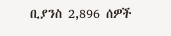ቢያንስ 2,896 ሰዎች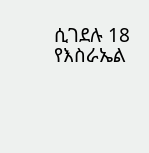ሲገደሉ 18 የእስራኤል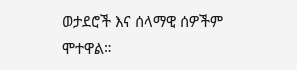ወታደሮች እና ሰላማዊ ሰዎችም ሞተዋል።